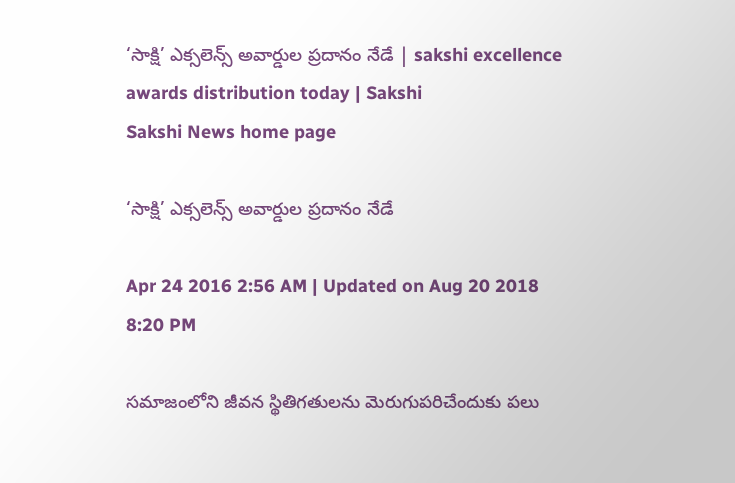‘సాక్షి’ ఎక్సలెన్స్ అవార్డుల ప్రదానం నేడే | sakshi excellence awards distribution today | Sakshi
Sakshi News home page

‘సాక్షి’ ఎక్సలెన్స్ అవార్డుల ప్రదానం నేడే

Apr 24 2016 2:56 AM | Updated on Aug 20 2018 8:20 PM

సమాజంలోని జీవన స్థితిగతులను మెరుగుపరిచేందుకు పలు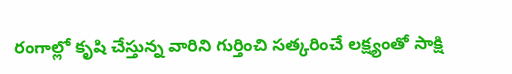రంగాల్లో కృషి చేస్తున్న వారిని గుర్తించి సత్కరించే లక్ష్యంతో సాక్షి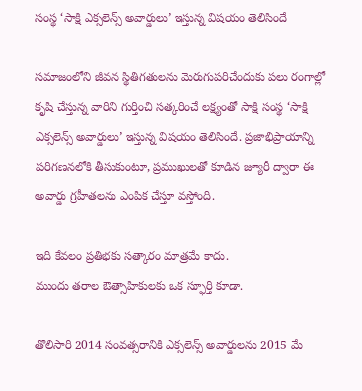సంస్థ ‘సాక్షి ఎక్సలెన్స్ అవార్డులు’ ఇస్తున్న విషయం తెలిసిందే

సమాజంలోని జీవన స్థితిగతులను మెరుగుపరిచేందుకు పలు రంగాల్లో కృషి చేస్తున్న వారిని గుర్తించి సత్కరించే లక్ష్యంతో సాక్షి సంస్థ ‘సాక్షి ఎక్సలెన్స్ అవార్డులు’ ఇస్తున్న విషయం తెలిసిందే. ప్రజాభిప్రాయాన్ని పరిగణనలోకి తీసుకుంటూ, ప్రముఖులతో కూడిన జ్యూరీ ద్వారా ఈ అవార్డు గ్రహీతలను ఎంపిక చేస్తూ వస్తోంది.

ఇది కేవలం ప్రతిభకు సత్కారం మాత్రమే కాదు.
ముందు తరాల ఔత్సాహికులకు ఒక స్ఫూర్తి కూడా.

తొలిసారి 2014 సంవత్సరానికి ఎక్సలెన్స్ అవార్డులను 2015 మే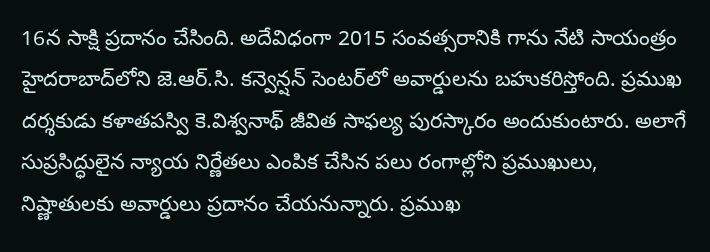16న సాక్షి ప్రదానం చేసింది. అదేవిధంగా 2015 సంవత్సరానికి గాను నేటి సాయంత్రం హైదరాబాద్‌లోని జె.ఆర్.సి. కన్వెన్షన్ సెంటర్‌లో అవార్డులను బహుకరిస్తోంది. ప్రముఖ దర్శకుడు కళాతపస్వి కె.విశ్వనాథ్ జీవిత సాఫల్య పురస్కారం అందుకుంటారు. అలాగే సుప్రసిద్ధులైన న్యాయ నిర్ణేతలు ఎంపిక చేసిన పలు రంగాల్లోని ప్రముఖులు, నిష్ణాతులకు అవార్డులు ప్రదానం చేయనున్నారు. ప్రముఖ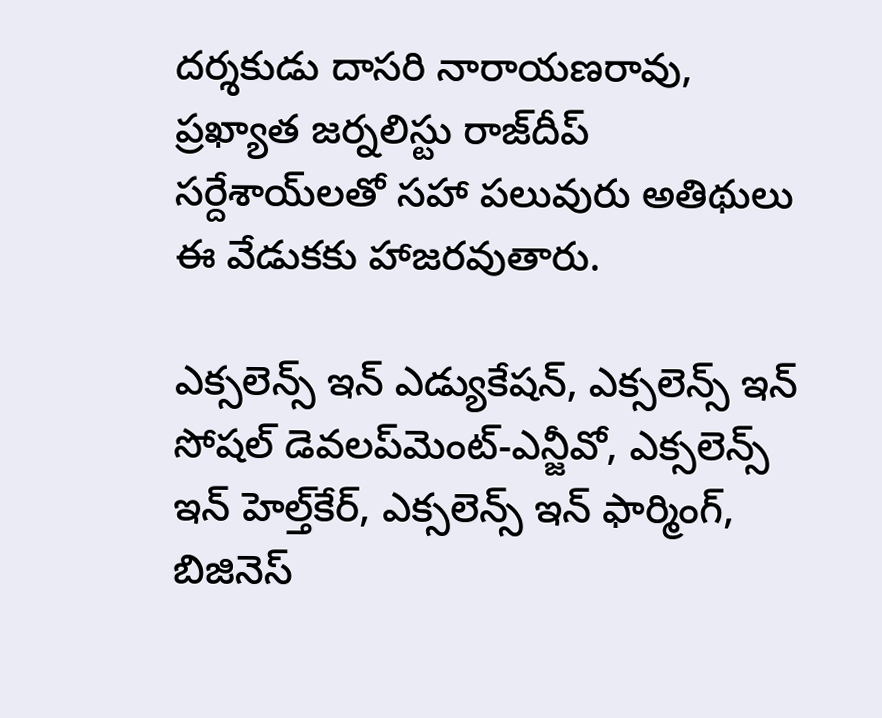దర్శకుడు దాసరి నారాయణరావు, ప్రఖ్యాత జర్నలిస్టు రాజ్‌దీప్ సర్దేశాయ్‌లతో సహా పలువురు అతిథులు ఈ వేడుకకు హాజరవుతారు.

ఎక్సలెన్స్ ఇన్ ఎడ్యుకేషన్, ఎక్సలెన్స్ ఇన్ సోషల్ డెవలప్‌మెంట్-ఎన్జీవో, ఎక్సలెన్స్ ఇన్ హెల్త్‌కేర్, ఎక్సలెన్స్ ఇన్ ఫార్మింగ్, బిజినెస్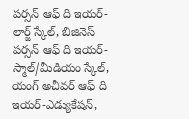పర్సన్ ఆఫ్ ది ఇయర్-లార్జ్ స్కేల్, బిజినెస్ పర్సన్ ఆఫ్ ది ఇయర్-స్మాల్/మీడియం స్కేల్, యంగ్ అచీవర్ ఆఫ్ ది ఇయర్-ఎడ్యుకేషన్,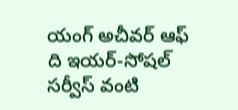యంగ్ అచీవర్ ఆఫ్ ది ఇయర్-సోషల్ సర్వీస్ వంటి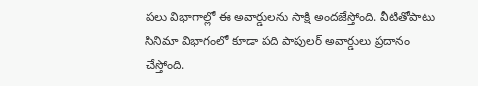పలు విభాగాల్లో ఈ అవార్డులను సాక్షి అందజేస్తోంది. వీటితోపాటు సినిమా విభాగంలో కూడా పది పాపులర్ అవార్డులు ప్రదానం చేస్తోంది.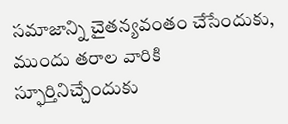సమాజాన్ని చైతన్యవంతం చేసేందుకు, ముందు తరాల వారికి స్ఫూర్తినిచ్చేందుకు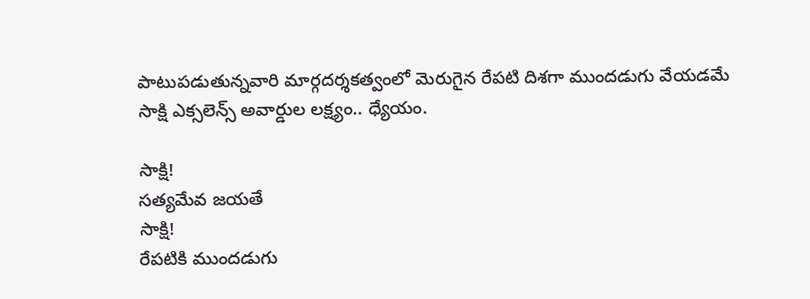పాటుపడుతున్నవారి మార్గదర్శకత్వంలో మెరుగైన రేపటి దిశగా ముందడుగు వేయడమే సాక్షి ఎక్సలెన్స్ అవార్డుల లక్ష్యం.. ధ్యేయం.

సాక్షి!
సత్యమేవ జయతే
సాక్షి!
రేపటికి ముందడుగు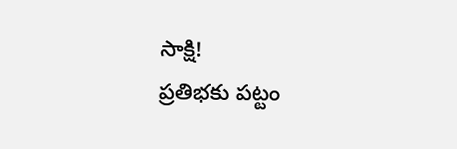సాక్షి!
ప్రతిభకు పట్టం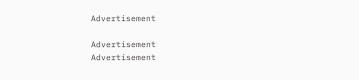Advertisement

Advertisement
Advertisement